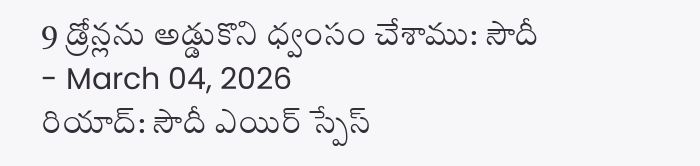9 డ్రోన్లను అడ్డుకొని ధ్వంసం చేశాము: సౌదీ
- March 04, 2026
రియాద్: సౌదీ ఎయిర్ స్పేస్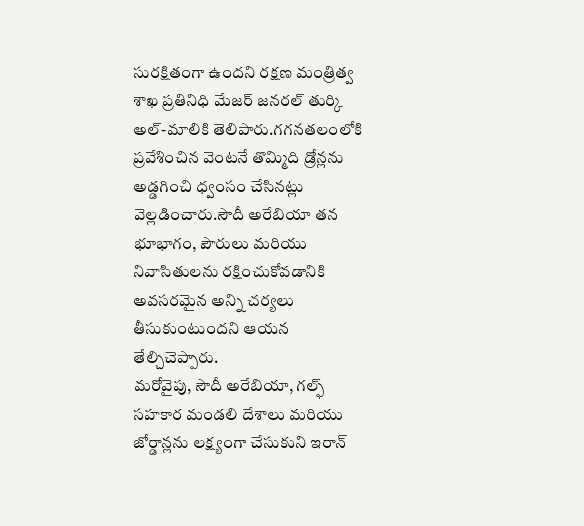సురక్షితంగా ఉందని రక్షణ మంత్రిత్వ శాఖ ప్రతినిధి మేజర్ జనరల్ తుర్కి అల్-మాలికి తెలిపారు.గగనతలంలోకి ప్రవేశించిన వెంటనే తొమ్మిది డ్రోన్లను అడ్డగించి ధ్వంసం చేసినట్లు వెల్లడించారు.సౌదీ అరేబియా తన భూభాగం, పౌరులు మరియు నివాసితులను రక్షించుకోవడానికి అవసరమైన అన్ని చర్యలు తీసుకుంటుందని ఆయన తేల్చిచెప్పారు.
మరోవైపు, సౌదీ అరేబియా, గల్ఫ్ సహకార మండలి దేశాలు మరియు జోర్డాన్లను లక్ష్యంగా చేసుకుని ఇరాన్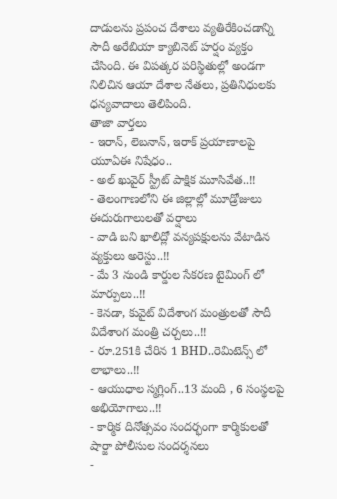దాడులను ప్రపంచ దేశాలు వ్యతిరేకించడాన్ని సౌదీ అరేబియా క్యాబినెట్ హర్షం వ్యక్తం చేసింది. ఈ విపత్కర పరిస్థితుల్లో అండగా నిలిచిన ఆయా దేశాల నేతలు, ప్రతినిధులకు ధన్యవాదాలు తెలిపింది.
తాజా వార్తలు
- ఇరాన్, లెబనాన్, ఇరాక్ ప్రయాణాలపై యూఏఈ నిషేధం..
- అల్ ఖువైర్ స్ట్రీట్ పాక్షిక మూసివేత..!!
- తెలంగాణలోని ఈ జిల్లాల్లో మూడ్రోజులు ఈదురుగాలులతో వర్షాలు
- వాడి బని ఖాలిద్లో వన్యపక్షులను వేటాడిన వ్యక్తులు అరెస్టు..!!
- మే 3 నుండి కార్డుల సేకరణ టైమింగ్ లో మార్పులు..!!
- కెనడా, కువైట్ విదేశాంగ మంత్రులతో సౌదీ విదేశాంగ మంత్రి చర్చలు..!!
- రూ.251కి చేరిన 1 BHD..రెమిటెన్స్ లో లాభాలు..!!
- ఆయుధాల స్మగ్లింగ్..13 మంది , 6 సంస్థలపై అభియోగాలు..!!
- కార్మిక దినోత్సవం సందర్భంగా కార్మికులతో షార్జా పోలీసుల సందర్శనలు
-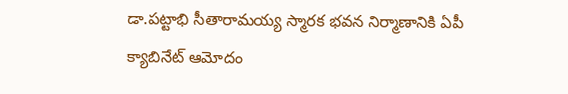డా.పట్టాభి సీతారామయ్య స్మారక భవన నిర్మాణానికి ఏపీ క్యాబినేట్ ఆమోదం